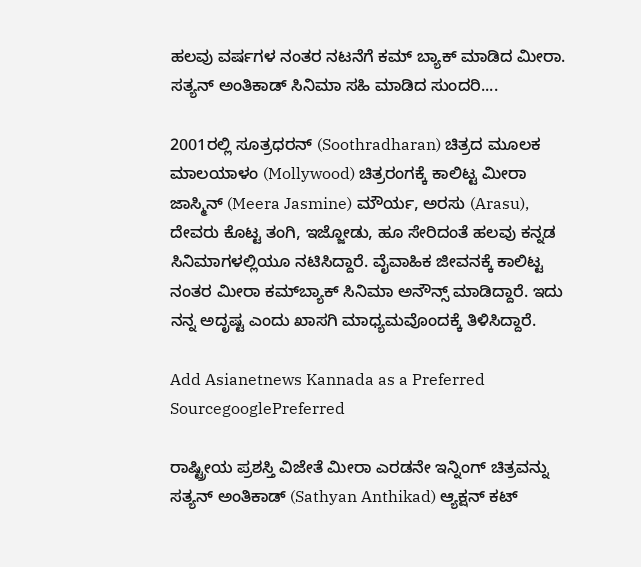ಹಲವು ವರ್ಷಗಳ ನಂತರ ನಟನೆಗೆ ಕಮ್‌ ಬ್ಯಾಕ್ ಮಾಡಿದ ಮೀರಾ. ಸತ್ಯನ್ ಅಂತಿಕಾಡ್‌ ಸಿನಿಮಾ ಸಹಿ ಮಾಡಿದ ಸುಂದರಿ....

2001ರಲ್ಲಿ ಸೂತ್ರಧರನ್ (Soothradharan) ಚಿತ್ರದ ಮೂಲಕ ಮಾಲಯಾಳಂ (Mollywood) ಚಿತ್ರರಂಗಕ್ಕೆ ಕಾಲಿಟ್ಟ ಮೀರಾ ಜಾಸ್ಮಿನ್ (Meera Jasmine) ಮೌರ್ಯ, ಅರಸು (Arasu), ದೇವರು ಕೊಟ್ಟ ತಂಗಿ, ಇಜ್ಜೋಡು, ಹೂ ಸೇರಿದಂತೆ ಹಲವು ಕನ್ನಡ ಸಿನಿಮಾಗಳಲ್ಲಿಯೂ ನಟಿಸಿದ್ದಾರೆ. ವೈವಾಹಿಕ ಜೀವನಕ್ಕೆ ಕಾಲಿಟ್ಟ ನಂತರ ಮೀರಾ ಕಮ್‌ಬ್ಯಾಕ್ ಸಿನಿಮಾ ಅನೌನ್ಸ್ ಮಾಡಿದ್ದಾರೆ. ಇದು ನನ್ನ ಅದೃಷ್ಟ ಎಂದು ಖಾಸಗಿ ಮಾಧ್ಯಮವೊಂದಕ್ಕೆ ತಿಳಿಸಿದ್ದಾರೆ.

Add Asianetnews Kannada as a Preferred SourcegooglePreferred

ರಾಷ್ಟ್ರೀಯ ಪ್ರಶಸ್ತಿ ವಿಜೇತೆ ಮೀರಾ ಎರಡನೇ ಇನ್ನಿಂಗ್ ಚಿತ್ರವನ್ನು ಸತ್ಯನ್ ಅಂತಿಕಾಡ್‌ (Sathyan Anthikad) ಆ್ಯಕ್ಷನ್ ಕಟ್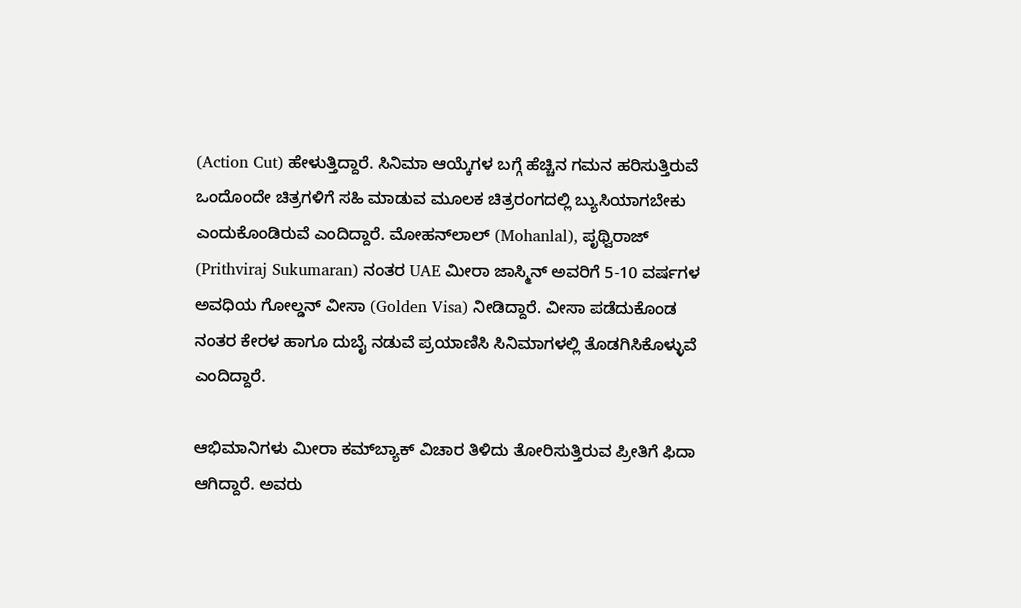(Action Cut) ಹೇಳುತ್ತಿದ್ದಾರೆ. ಸಿನಿಮಾ ಆಯ್ಕೆಗಳ ಬಗ್ಗೆ ಹೆಚ್ಚಿನ ಗಮನ ಹರಿಸುತ್ತಿರುವೆ ಒಂದೊಂದೇ ಚಿತ್ರಗಳಿಗೆ ಸಹಿ ಮಾಡುವ ಮೂಲಕ ಚಿತ್ರರಂಗದಲ್ಲಿ ಬ್ಯುಸಿಯಾಗಬೇಕು ಎಂದುಕೊಂಡಿರುವೆ ಎಂದಿದ್ದಾರೆ. ಮೋಹನ್‌ಲಾಲ್ (Mohanlal), ಪೃಥ್ವಿರಾಜ್‌ (Prithviraj Sukumaran) ನಂತರ UAE ಮೀರಾ ಜಾಸ್ಮಿನ್‌ ಅವರಿಗೆ 5-10 ವರ್ಷಗಳ ಅವಧಿಯ ಗೋಲ್ಡನ್‌ ವೀಸಾ (Golden Visa) ನೀಡಿದ್ದಾರೆ. ವೀಸಾ ಪಡೆದುಕೊಂಡ ನಂತರ ಕೇರಳ ಹಾಗೂ ದುಬೈ ನಡುವೆ ಪ್ರಯಾಣಿಸಿ ಸಿನಿಮಾಗಳಲ್ಲಿ ತೊಡಗಿಸಿಕೊಳ್ಳುವೆ ಎಂದಿದ್ದಾರೆ.

ಆಭಿಮಾನಿಗಳು ಮೀರಾ ಕಮ್‌ಬ್ಯಾಕ್‌ ವಿಚಾರ ತಿಳಿದು ತೋರಿಸುತ್ತಿರುವ ಪ್ರೀತಿಗೆ ಫಿದಾ ಆಗಿದ್ದಾರೆ. ಅವರು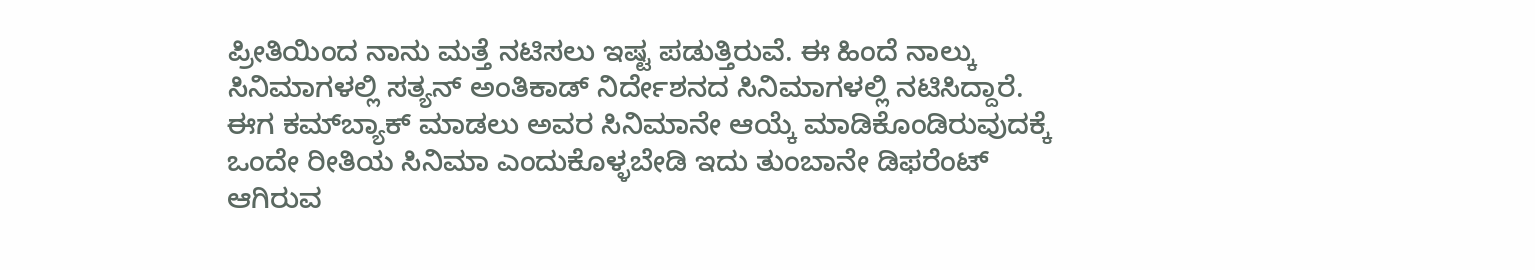ಪ್ರೀತಿಯಿಂದ ನಾನು ಮತ್ತೆ ನಟಿಸಲು ಇಷ್ಟ ಪಡುತ್ತಿರುವೆ. ಈ ಹಿಂದೆ ನಾಲ್ಕು ಸಿನಿಮಾಗಳಲ್ಲಿ ಸತ್ಯನ್ ಅಂತಿಕಾಡ್‌ ನಿರ್ದೇಶನದ ಸಿನಿಮಾಗಳಲ್ಲಿ ನಟಿಸಿದ್ದಾರೆ. ಈಗ ಕಮ್‌ಬ್ಯಾಕ್ ಮಾಡಲು ಅವರ ಸಿನಿಮಾನೇ ಆಯ್ಕೆ ಮಾಡಿಕೊಂಡಿರುವುದಕ್ಕೆ ಒಂದೇ ರೀತಿಯ ಸಿನಿಮಾ ಎಂದುಕೊಳ್ಳಬೇಡಿ ಇದು ತುಂಬಾನೇ ಡಿಫರೆಂಟ್ ಆಗಿರುವ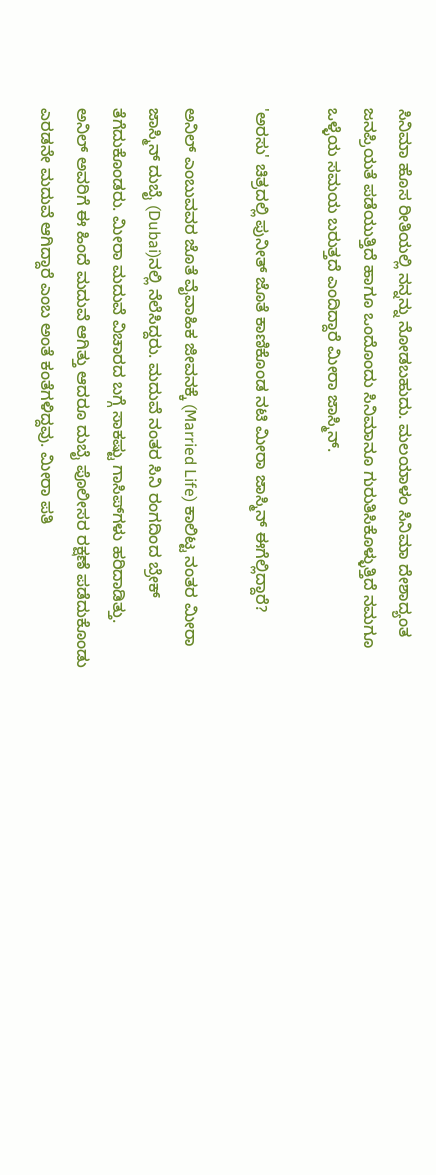ಸಿನಿಮಾ ಹೊಸ ರೀತಿಯಲ್ಲಿ ನನ್ನನ್ನು ನೋಡಬಹುದು. ಮಲಯಾಳಂ ಸಿನಿಮಾ ದೇಶಾದ್ಯಂತ ಜನಪ್ರಿಯತೆ ಪಡೆಯುತ್ತಿದೆ ಹಾಗೂ ಒಂದೊಂದು ಸಿನಿಮಾನೂ ಗುರುತಿಸಿಕೊಳ್ಳುತ್ತಿದೆ ನಮಗೂ ಒಳ್ಳೆಯ ಸಮಯ ಬರುತ್ತದೆ ಎಂದಿದ್ದಾರೆ ಮೀರಾ ಜಾಸ್ಮಿನ್.

'ಅರಸು' ಚಿತ್ರದಲ್ಲಿ ಪುನೀತ್‌ ಜೊತೆ ಕಾಣಿಕೊಂಡ ನಟಿ ಮೀರಾ ಜಾಸ್ಮಿನ್‌ ಈಗೆಲ್ಲಿದ್ದಾರೆ?

ಅನಿಲ್ ಎಂಬುವವರ ಜೊತೆ ವೈವಾಹಿಕ ಜೀವನಕ್ಕೆ (Married Life) ಕಾಲಿಟ್ಟ ನಂತರ ಮೀರಾ ಜಾಸ್ಮಿನ್ ದುಬೈ (Dubai)ನಲ್ಲಿ ನೆಲೆಸಿದ್ದರು. ಮದುವೆ ನಂತರ ಸಿನಿ ರಂಗದಿಂದ ಬ್ರೇಕ್ ತೆಗೆದುಕೊಂಡರು. ಮೀರಾ ಮದುವೆ ವಿಚಾರದ ಬಗ್ಗೆ ಸಾಕಷ್ಟು ಗಾಸಿಪ್‌ಗಳು ಹರಿದಾಡಿತ್ತು. ಅನಿಲ್‌ ಅವರಿಗೆ ಈ ಹಿಂದೆ ಮದುವೆ ಆಗಿತ್ತು ಆದರೂ ದುಬೈ ಪೊಲೀಸರ ರಕ್ಷಣೆ ಪಡೆದುಕೊಂಡು ಎರಡನೇ ಮದುವೆ ಆಗಿದ್ದಾರೆ ಎಂಬ ಅಂತೆ ಕಂತೆಗಳಿದ್ದವು. ಮೀರಾ ಪತಿ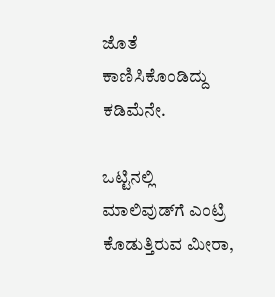ಜೊತೆ ಕಾಣಿಸಿಕೊಂಡಿದ್ದು ಕಡಿಮೆನೇ.

ಒಟ್ಟಿನಲ್ಲಿ ಮಾಲಿವುಡ್‌ಗೆ ಎಂಟ್ರಿ ಕೊಡುತ್ತಿರುವ ಮೀರಾ,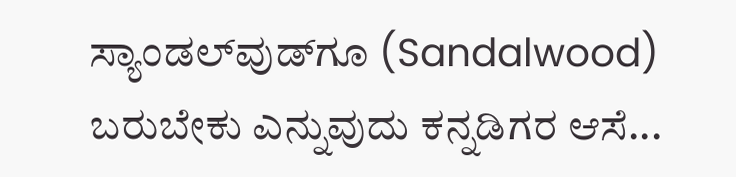ಸ್ಯಾಂಡಲ್‌ವುಡ್‌ಗೂ (Sandalwood) ಬರುಬೇಕು ಎನ್ನುವುದು ಕನ್ನಡಿಗರ ಆಸೆ...